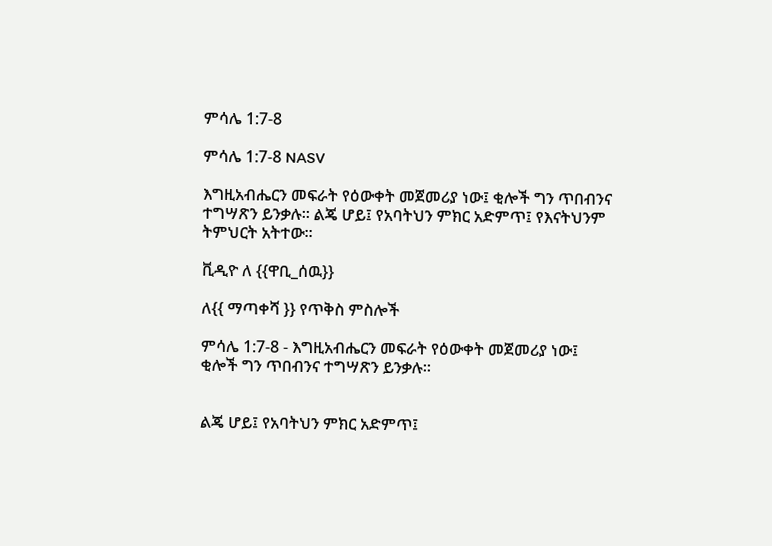ምሳሌ 1:7-8

ምሳሌ 1:7-8 NASV

እግዚአብሔርን መፍራት የዕውቀት መጀመሪያ ነው፤ ቂሎች ግን ጥበብንና ተግሣጽን ይንቃሉ። ልጄ ሆይ፤ የአባትህን ምክር አድምጥ፤ የእናትህንም ትምህርት አትተው።

ቪዲዮ ለ {{ዋቢ_ሰዉ}}

ለ{{ ማጣቀሻ }} የጥቅስ ምስሎች

ምሳሌ 1:7-8 - እግዚአብሔርን መፍራት የዕውቀት መጀመሪያ ነው፤
ቂሎች ግን ጥበብንና ተግሣጽን ይንቃሉ።


ልጄ ሆይ፤ የአባትህን ምክር አድምጥ፤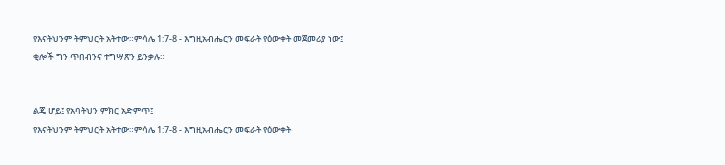የእናትህንም ትምህርት አትተው።ምሳሌ 1:7-8 - እግዚአብሔርን መፍራት የዕውቀት መጀመሪያ ነው፤
ቂሎች ግን ጥበብንና ተግሣጽን ይንቃሉ።


ልጄ ሆይ፤ የአባትህን ምክር አድምጥ፤
የእናትህንም ትምህርት አትተው።ምሳሌ 1:7-8 - እግዚአብሔርን መፍራት የዕውቀት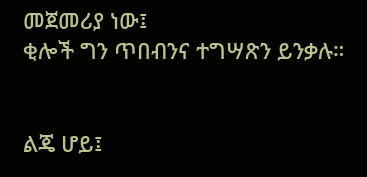መጀመሪያ ነው፤
ቂሎች ግን ጥበብንና ተግሣጽን ይንቃሉ።


ልጄ ሆይ፤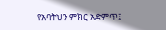የአባትህን ምክር አድምጥ፤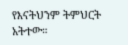የእናትህንም ትምህርት አትተው።